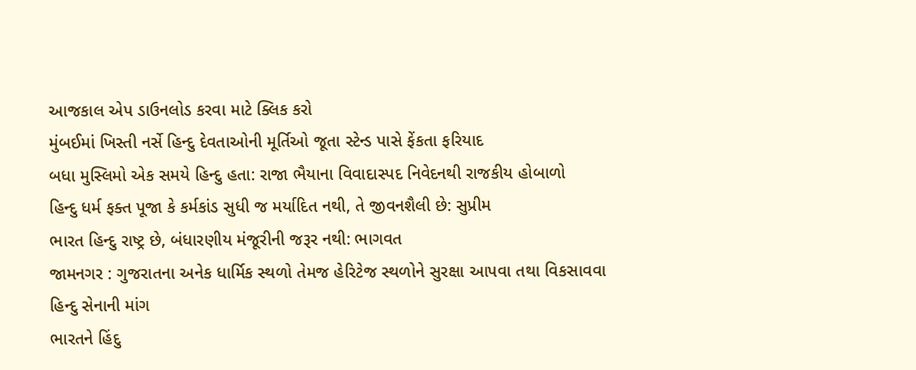આજકાલ એપ ડાઉનલોડ કરવા માટે ક્લિક કરો
મુંબઈમાં ખિસ્તી નર્સે હિન્દુ દેવતાઓની મૂર્તિઓ જૂતા સ્ટેન્ડ પાસે ફેંકતા ફરિયાદ
બધા મુસ્લિમો એક સમયે હિન્દુ હતા: રાજા ભૈયાના વિવાદાસ્પદ નિવેદનથી રાજકીય હોબાળો
હિન્દુ ધર્મ ફક્ત પૂજા કે કર્મકાંડ સુધી જ મર્યાદિત નથી, તે જીવનશૈલી છે: સુપ્રીમ
ભારત હિન્દુ રાષ્ટ્ર છે, બંધારણીય મંજૂરીની જરૂર નથી: ભાગવત
જામનગર : ગુજરાતના અનેક ધાર્મિક સ્થળો તેમજ હેરિટેજ સ્થળોને સુરક્ષા આપવા તથા વિકસાવવા હિન્દુ સેનાની માંગ
ભારતને હિંદુ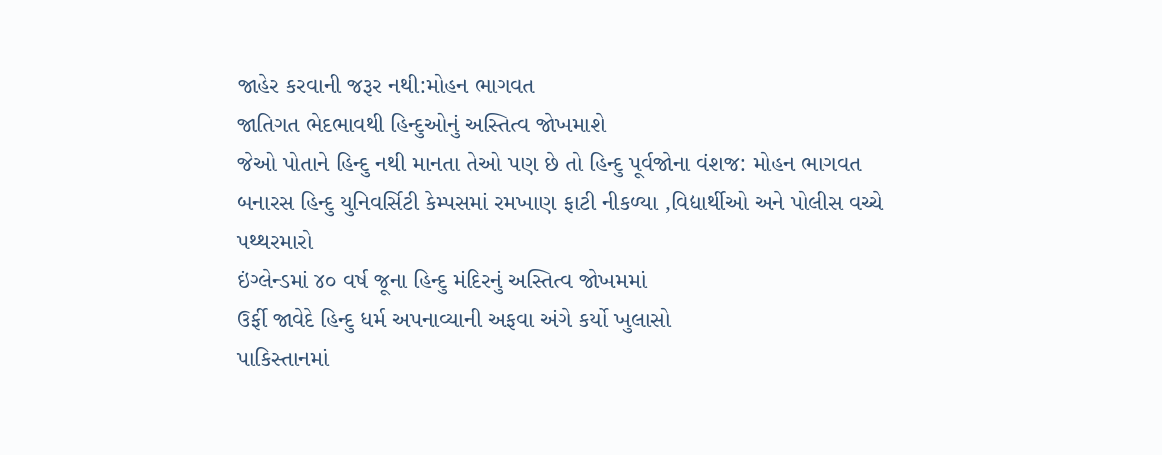જાહેર કરવાની જરૂર નથી:મોહન ભાગવત
જાતિગત ભેદભાવથી હિન્દુઓનું અસ્તિત્વ જોખમાશે
જેઓ પોતાને હિન્દુ નથી માનતા તેઓ પણ છે તો હિન્દુ પૂર્વજોના વંશજ: મોહન ભાગવત
બનારસ હિન્દુ યુનિવર્સિટી કેમ્પસમાં રમખાણ ફાટી નીકળ્યા ,વિદ્યાર્થીઓ અને પોલીસ વચ્ચે પથ્થરમારો
ઇંગ્લેન્ડમાં ૪૦ વર્ષ જૂના હિન્દુ મંદિરનું અસ્તિત્વ જોખમમાં
ઉર્ફી જાવેદે હિન્દુ ધર્મ અપનાવ્યાની અફવા અંગે કર્યો ખુલાસો
પાકિસ્તાનમાં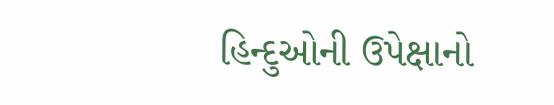હિન્દુઓની ઉપેક્ષાનો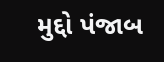મુદ્દો પંજાબ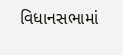વિધાનસભામાં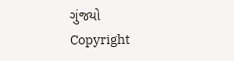ગુંજયો
Copyright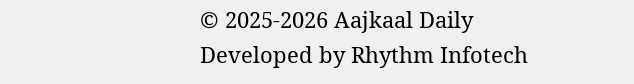© 2025-2026 Aajkaal Daily
Developed by Rhythm Infotech